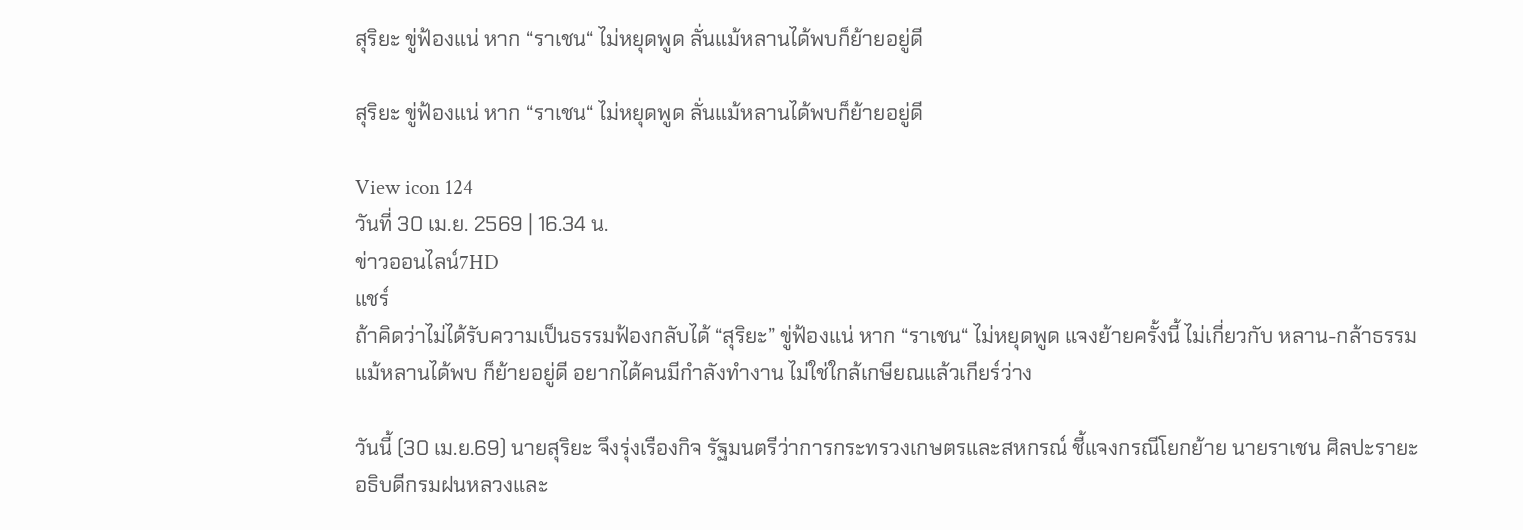สุริยะ ขู่ฟ้องแน่ หาก “ราเชน“ ไม่หยุดพูด ลั่นแม้หลานได้พบก็ย้ายอยู่ดี

สุริยะ ขู่ฟ้องแน่ หาก “ราเชน“ ไม่หยุดพูด ลั่นแม้หลานได้พบก็ย้ายอยู่ดี

View icon 124
วันที่ 30 เม.ย. 2569 | 16.34 น.
ข่าวออนไลน์7HD
แชร์
ถ้าคิดว่าไม่ได้รับความเป็นธรรมฟ้องกลับได้ “สุริยะ” ขู่ฟ้องแน่ หาก “ราเชน“ ไม่หยุดพูด แจงย้ายครั้งนี้ ไม่เกี่ยวกับ หลาน-กล้าธรรม แม้หลานได้พบ ก็ย้ายอยู่ดี อยากได้คนมีกำลังทำงาน ไม่ใช่ใกล้เกษียณแล้วเกียร์ว่าง

วันนี้ (30 เม.ย.69) นายสุริยะ จึงรุ่งเรืองกิจ รัฐมนตรีว่าการกระทรวงเกษตรและสหกรณ์ ชี้แจงกรณีโยกย้าย นายราเชน ศิลปะรายะ อธิบดีกรมฝนหลวงและ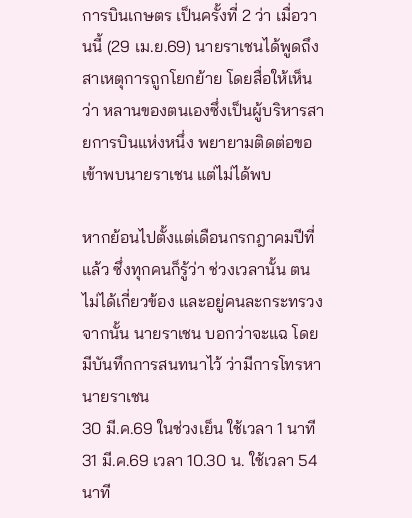การบินเกษตร เป็นครั้งที่ 2 ว่า เมื่อวานนี้ (29 เม.ย.69) นายราเชนได้พูดถึงสาเหตุการถูกโยกย้าย โดยสื่อให้เห็นว่า หลานของตนเองซึ่งเป็นผู้บริหารสายการบินแห่งหนึ่ง พยายามติดต่อขอเข้าพบนายราเชน แต่ไม่ได้พบ

หากย้อนไปตั้งแต่เดือนกรกฎาคมปีที่แล้ว ซึ่งทุกคนก็รู้ว่า ช่วงเวลานั้น ตนไม่ได้เกี่ยวข้อง และอยู่คนละกระทรวง จากนั้น นายราเชน บอกว่าจะแฉ โดยมีบันทึกการสนทนาไว้ ว่ามีการโทรหานายราเชน
30 มี.ค.69 ในช่วงเย็น ใช้เวลา 1 นาที
31 มี.ค.69 เวลา 10.30 น. ใช้เวลา 54 นาที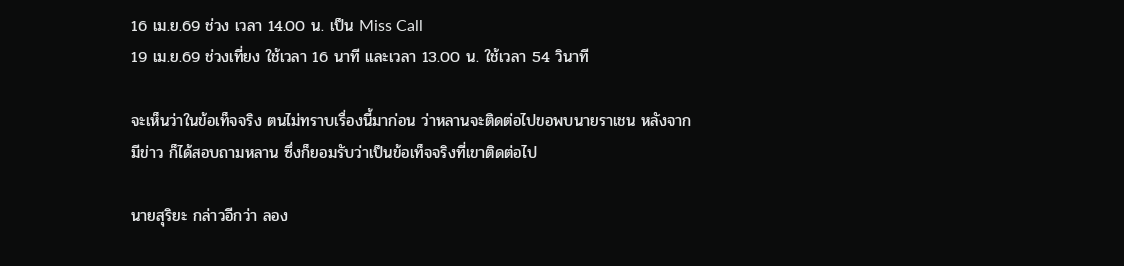16 เม.ย.69 ช่วง เวลา 14.00 น. เป็น Miss Call
19 เม.ย.69 ช่วงเที่ยง ใช้เวลา 16 นาที และเวลา 13.00 น. ใช้เวลา 54 วินาที

จะเห็นว่าในข้อเท็จจริง ตนไม่ทราบเรื่องนี้มาก่อน ว่าหลานจะติดต่อไปขอพบนายราเชน หลังจากมีข่าว ก็ได้สอบถามหลาน ซึ่งก็ยอมรับว่าเป็นข้อเท็จจริงที่เขาติดต่อไป

นายสุริยะ กล่าวอีกว่า ลอง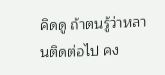คิดดู ถ้าตนรู้ว่าหลานติดต่อไป คง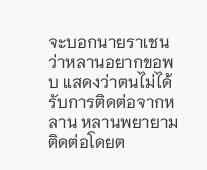จะบอกนายราเชน ว่าหลานอยากขอพบ แสดงว่าตนไม่ได้รับการติดต่อจากหลาน หลานพยายามติดต่อโดยต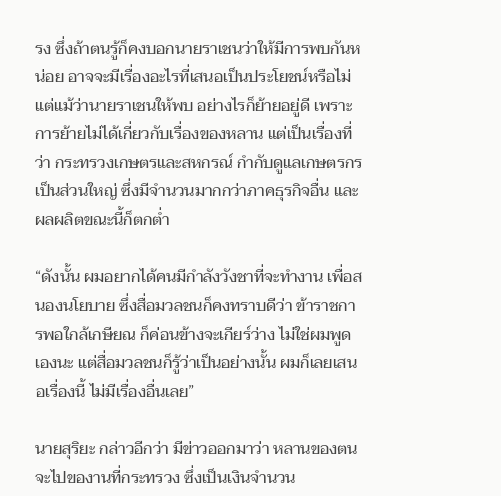รง ซึ่งถ้าตนรู้ก็คงบอกนายราเชนว่าให้มีการพบกันหน่อย อาจจะมีเรื่องอะไรที่เสนอเป็นประโยชน์หรือไม่ แต่แม้ว่านายราเชนให้พบ อย่างไรก็ย้ายอยู่ดี เพราะการย้ายไม่ได้เกี่ยวกับเรื่องของหลาน แต่เป็นเรื่องที่ว่า กระทรวงเกษตรและสหกรณ์ กำกับดูแลเกษตรกรเป็นส่วนใหญ่ ซึ่งมีจำนวนมากกว่าภาคธุรกิจอื่น และผลผลิตขณะนี้ก็ตกต่ำ

“ดังนั้น ผมอยากได้คนมีกำลังวังชาที่จะทำงาน เพื่อสนองนโยบาย ซึ่งสื่อมวลชนก็คงทราบดีว่า ข้าราชการพอใกล้เกษียณ ก็ค่อนข้างจะเกียร์ว่าง ไม่ใช่ผมพูดเองนะ แต่สื่อมวลชนก็รู้ว่าเป็นอย่างนั้น ผมก็เลยเสนอเรื่องนี้ ไม่มีเรื่องอื่นเลย”

นายสุริยะ กล่าวอีกว่า มีข่าวออกมาว่า หลานของตนจะไปของานที่กระทรวง ซึ่งเป็นเงินจำนวน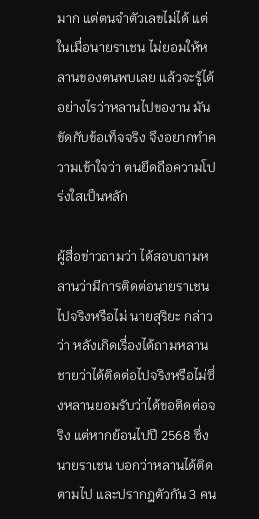มาก แต่ตนจำตัวเลขไม่ได้ แต่ในเมื่อนายราเชน ไม่ยอมให้หลานของตนพบเลย แล้วจะรู้ได้อย่างไรว่าหลานไปของาน มันขัดกับข้อเท็จจริง จึงอยากทำความเข้าใจว่า ตนยึดถือความโปร่งใสเป็นหลัก

ผู้สื่อข่าวถามว่า ได้สอบถามหลานว่ามีการติดต่อนายราเชนไปจริงหรือไม่ นายสุริยะ กล่าวว่า หลังเกิดเรื่องได้ถามหลานชายว่าได้ติดต่อไปจริงหรือไม่ซึ่งหลานยอมรับว่าได้ขอติดต่อจริง แต่หากย้อนไปปี 2568 ซึ่งนายราเชน บอกว่าหลานได้ติดตามไป และปรากฎตัวกัน 3 คน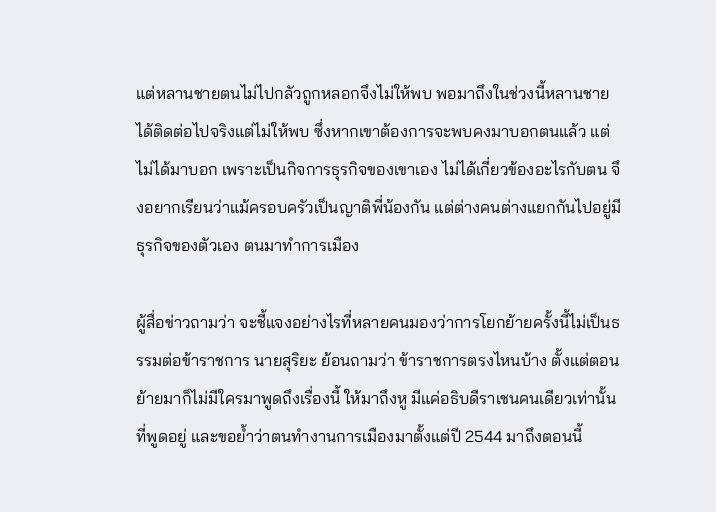แต่หลานชายตนไม่ไปกลัวถูกหลอกจึงไม่ให้พบ พอมาถึงในช่วงนี้หลานชายได้ติดต่อไปจริงแต่ไม่ให้พบ ซึ่งหากเขาต้องการจะพบคงมาบอกตนแล้ว แต่ไม่ได้มาบอก เพราะเป็นกิจการธุรกิจของเขาเอง ไม่ได้เกี่ยวข้องอะไรกับตน จึงอยากเรียนว่าแม้ครอบครัวเป็นญาติพี่น้องกัน แต่ต่างคนต่างแยกกันไปอยู่มีธุรกิจของตัวเอง ตนมาทำการเมือง

ผู้สื่อข่าวถามว่า จะชี้แจงอย่างไรที่หลายคนมองว่าการโยกย้ายครั้งนี้ไม่เป็นธรรมต่อข้าราชการ นายสุริยะ ย้อนถามว่า ข้าราชการตรงไหนบ้าง ตั้งแต่ตอนย้ายมาก็ไม่มีใครมาพูดถึงเรื่องนี้ ให้มาถึงหู มีแค่อธิบดีราเชนคนเดียวเท่านั้นที่พูดอยู่ และขอย้ำว่าตนทำงานการเมืองมาตั้งแต่ปี 2544 มาถึงตอนนี้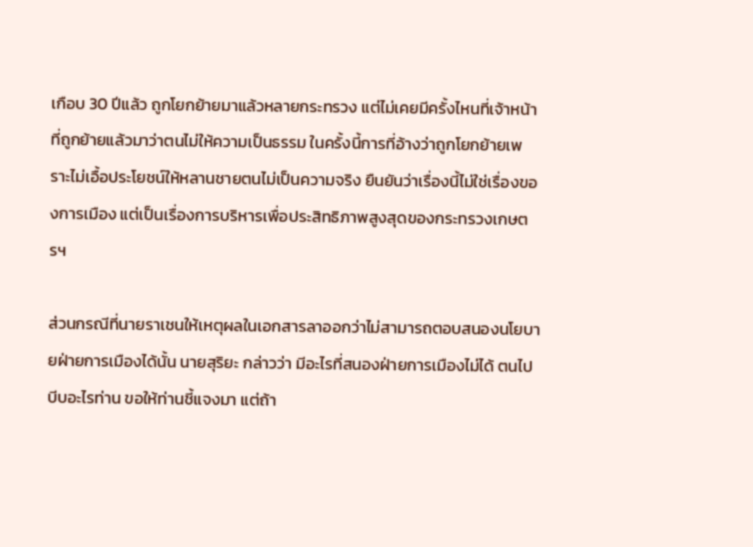เกือบ 30 ปีแล้ว ถูกโยกย้ายมาแล้วหลายกระทรวง แต่ไม่เคยมีครั้งไหนที่เจ้าหน้าที่ถูกย้ายแล้วมาว่าตนไม่ให้ความเป็นธรรม ในครั้งนี้การที่อ้างว่าถูกโยกย้ายเพราะไม่เอื้อประโยชน์ให้หลานชายตนไม่เป็นความจริง ยืนยันว่าเรื่องนี้ไม่ใช่เรื่องของการเมือง แต่เป็นเรื่องการบริหารเพื่อประสิทธิภาพสูงสุดของกระทรวงเกษตรฯ

ส่วนกรณีที่นายราเชนให้เหตุผลในเอกสารลาออกว่าไม่สามารถตอบสนองนโยบายฝ่ายการเมืองได้นั้น นายสุริยะ กล่าวว่า มีอะไรที่สนองฝ่ายการเมืองไม่ได้ ตนไปบีบอะไรท่าน ขอให้ท่านชี้แจงมา แต่ถ้า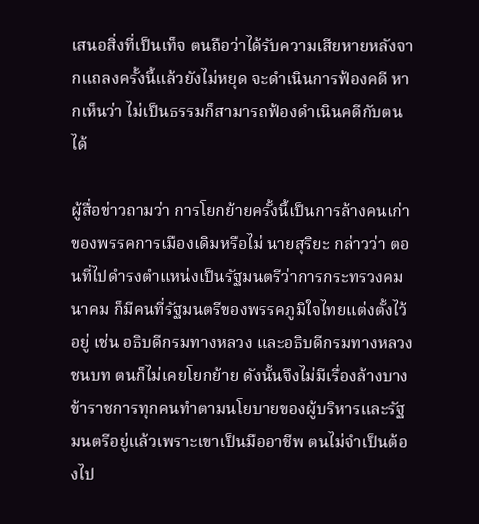เสนอสิ่งที่เป็นเท็จ ตนถือว่าได้รับความเสียหายหลังจากแถลงครั้งนี้แล้วยังไม่หยุด จะดำเนินการฟ้องคดี หากเห็นว่า ไม่เป็นธรรมก็สามารถฟ้องดำเนินคดีกับตนได้

ผู้สื่อข่าวถามว่า การโยกย้ายครั้งนี้เป็นการล้างคนเก่าของพรรคการเมืองเดิมหรือไม่ นายสุริยะ กล่าวว่า ตอนที่ไปดำรงตำแหน่งเป็นรัฐมนตรีว่าการกระทรวงคมนาคม ก็มีคนที่รัฐมนตรีของพรรคภูมิใจไทยแต่งตั้งไว้อยู่ เช่น อธิบดีกรมทางหลวง และอธิบดีกรมทางหลวงชนบท ตนก็ไม่เคยโยกย้าย ดังนั้นจึงไม่มีเรื่องล้างบาง ข้าราชการทุกคนทำตามนโยบายของผู้บริหารและรัฐมนตรีอยู่แล้วเพราะเขาเป็นมืออาชีพ ตนไม่จำเป็นต้องไป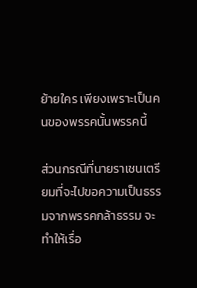ย้ายใคร เพียงเพราะเป็นคนของพรรคนั้นพรรคนี้

ส่วนกรณีที่นายราเชนเตรียมที่จะไปขอความเป็นธรรมจากพรรคกล้าธรรม จะทำให้เรื่อ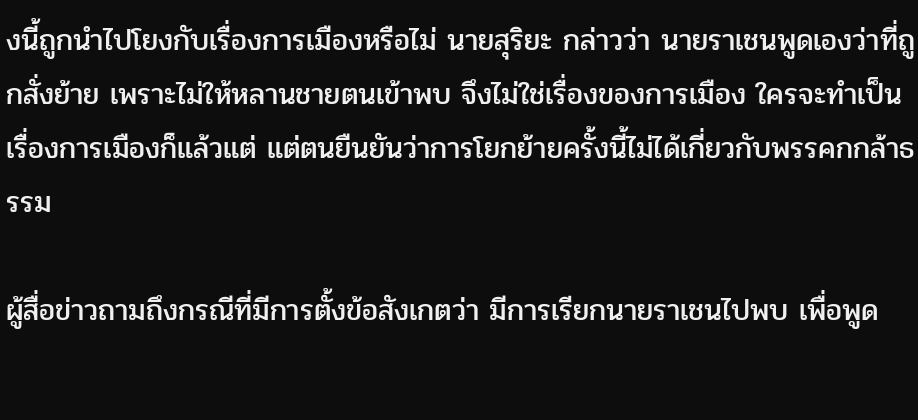งนี้ถูกนำไปโยงกับเรื่องการเมืองหรือไม่ นายสุริยะ กล่าวว่า นายราเชนพูดเองว่าที่ถูกสั่งย้าย เพราะไม่ให้หลานชายตนเข้าพบ จึงไม่ใช่เรื่องของการเมือง ใครจะทำเป็นเรื่องการเมืองก็แล้วแต่ แต่ตนยืนยันว่าการโยกย้ายครั้งนี้ไม่ได้เกี่ยวกับพรรคกกล้าธรรม

ผู้สื่อข่าวถามถึงกรณีที่มีการตั้งข้อสังเกตว่า มีการเรียกนายราเชนไปพบ เพื่อพูด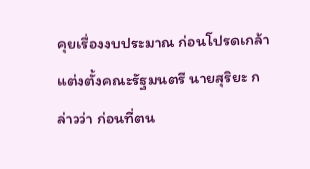คุยเรื่องงบประมาณ ก่อนโปรดเกล้าแต่งตั้งคณะรัฐมนตรี นายสุริยะ กล่าวว่า ก่อนที่ตน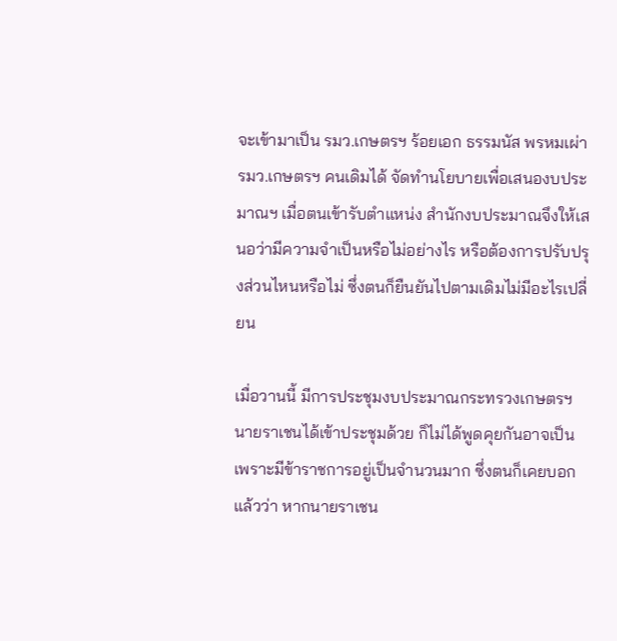จะเข้ามาเป็น รมว.เกษตรฯ ร้อยเอก ธรรมนัส พรหมเผ่า รมว.เกษตรฯ คนเดิมได้ จัดทำนโยบายเพื่อเสนองบประมาณฯ เมื่อตนเข้ารับตำแหน่ง สำนักงบประมาณจึงให้เสนอว่ามีความจำเป็นหรือไม่อย่างไร หรือต้องการปรับปรุงส่วนไหนหรือไม่ ซึ่งตนก็ยืนยันไปตามเดิมไม่มีอะไรเปลี่ยน

เมื่อวานนี้ มีการประชุมงบประมาณกระทรวงเกษตรฯ นายราเชนได้เข้าประชุมด้วย ก็ไม่ได้พูดคุยกันอาจเป็นเพราะมีข้าราชการอยู่เป็นจำนวนมาก ซึ่งตนก็เคยบอกแล้วว่า หากนายราเชน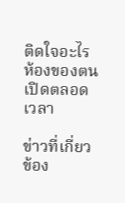ติดใจอะไร ห้องของตนเปิดตลอดเวลา

ข่าวที่เกี่ยวข้อง